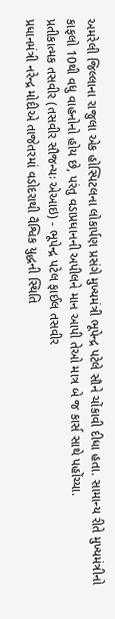અમરેલી જિલ્લાના રાજુલા એક હોસ્પિટલના લોકાર્પણ પ્રસંગે મુખ્યમંત્રી ભૂપેન્દ્ર પટેલે સૌને ચોંકાવી દીધા હતા. સામાન્ય રીતે મુખ્યમંત્રીનો કાફલો 10થી વધુ વાહનોનો હોય છે, પરંતુ વડાપ્રધાનની અપીલને માન આપી તેઓ માત્ર બે જ કાર્સ સાથે પહોંચ્યા.
પ્રતીકાત્મક તસવીર (તસવીર સૌજન્યઃ એઆઇ) - ભૂપેન્દ્ર પટેલ ફાઈલ તસવીર
પ્રધાનમંત્રી નરેન્દ્ર મોદીએ તાજેતરમાં વડોદરાથી વૈશ્વિક યુદ્ધની સ્થિતિ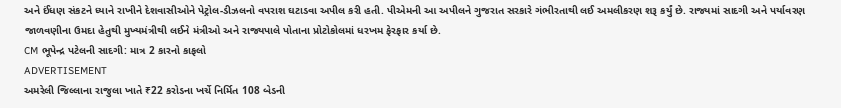અને ઈંધણ સંકટને ધ્યાને રાખીને દેશવાસીઓને પેટ્રોલ-ડીઝલનો વપરાશ ઘટાડવા અપીલ કરી હતી. પીએમની આ અપીલને ગુજરાત સરકારે ગંભીરતાથી લઈ અમલીકરણ શરૂ કર્યું છે. રાજ્યમાં સાદગી અને પર્યાવરણ જાળવણીના ઉમદા હેતુથી મુખ્યમંત્રીથી લઈને મંત્રીઓ અને રાજ્યપાલે પોતાના પ્રોટોકોલમાં ધરખમ ફેરફાર કર્યા છે.
CM ભૂપેન્દ્ર પટેલની સાદગી: માત્ર 2 કારનો કાફલો
ADVERTISEMENT
અમરેલી જિલ્લાના રાજુલા ખાતે ₹22 કરોડના ખર્ચે નિર્મિત 108 બેડની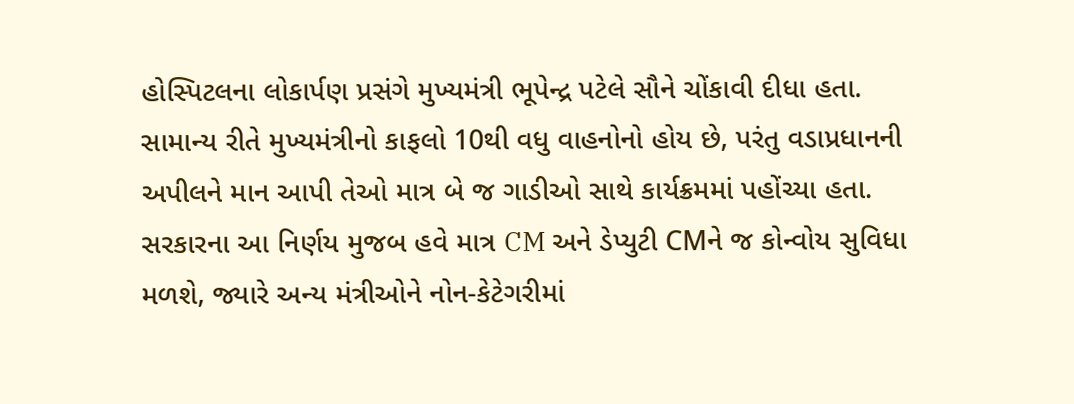હોસ્પિટલના લોકાર્પણ પ્રસંગે મુખ્યમંત્રી ભૂપેન્દ્ર પટેલે સૌને ચોંકાવી દીધા હતા. સામાન્ય રીતે મુખ્યમંત્રીનો કાફલો 10થી વધુ વાહનોનો હોય છે, પરંતુ વડાપ્રધાનની અપીલને માન આપી તેઓ માત્ર બે જ ગાડીઓ સાથે કાર્યક્રમમાં પહોંચ્યા હતા. સરકારના આ નિર્ણય મુજબ હવે માત્ર CM અને ડેપ્યુટી CMને જ કોન્વોય સુવિધા મળશે, જ્યારે અન્ય મંત્રીઓને નોન-કેટેગરીમાં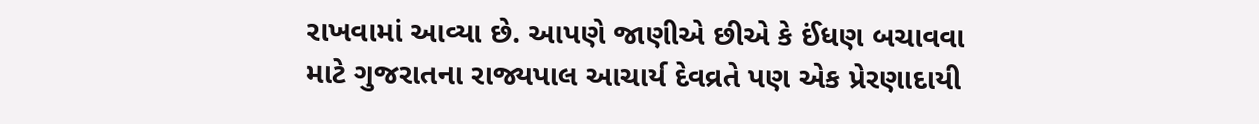રાખવામાં આવ્યા છે. આપણે જાણીએ છીએ કે ઈંધણ બચાવવા માટે ગુજરાતના રાજ્યપાલ આચાર્ય દેવવ્રતે પણ એક પ્રેરણાદાયી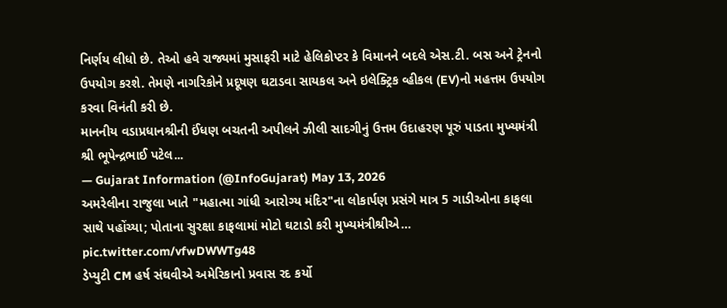નિર્ણય લીધો છે. તેઓ હવે રાજ્યમાં મુસાફરી માટે હેલિકોપ્ટર કે વિમાનને બદલે એસ.ટી. બસ અને ટ્રેનનો ઉપયોગ કરશે. તેમણે નાગરિકોને પ્રદૂષણ ઘટાડવા સાયકલ અને ઇલેક્ટ્રિક વ્હીકલ (EV)નો મહત્તમ ઉપયોગ કરવા વિનંતી કરી છે.
માનનીય વડાપ્રધાનશ્રીની ઈંધણ બચતની અપીલને ઝીલી સાદગીનું ઉત્તમ ઉદાહરણ પૂરું પાડતા મુખ્યમંત્રી શ્રી ભૂપેન્દ્રભાઈ પટેલ...
— Gujarat Information (@InfoGujarat) May 13, 2026
અમરેલીના રાજુલા ખાતે "મહાત્મા ગાંધી આરોગ્ય મંદિર"ના લોકાર્પણ પ્રસંગે માત્ર 5 ગાડીઓના કાફલા સાથે પહોંચ્યા; પોતાના સુરક્ષા કાફલામાં મોટો ઘટાડો કરી મુખ્યમંત્રીશ્રીએ… pic.twitter.com/vfwDWWTg48
ડેપ્યુટી CM હર્ષ સંઘવીએ અમેરિકાનો પ્રવાસ રદ કર્યો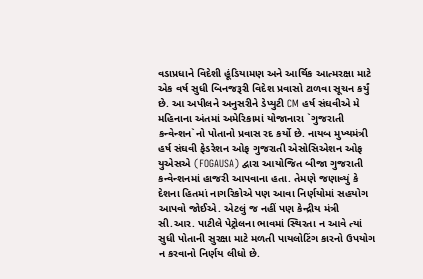વડાપ્રધાને વિદેશી હૂંડિયામણ અને આર્થિક આત્મરક્ષા માટે એક વર્ષ સુધી બિનજરૂરી વિદેશ પ્રવાસો ટાળવા સૂચન કર્યું છે. આ અપીલને અનુસરીને ડેપ્યુટી CM હર્ષ સંઘવીએ મે મહિનાના અંતમાં અમેરિકામાં યોજાનારા `ગુજરાતી કન્વેન્શન`નો પોતાનો પ્રવાસ રદ કર્યો છે. નાયબ મુખ્યમંત્રી હર્ષ સંઘવી ફેડરેશન ઓફ ગુજરાતી એસોસિએશન ઓફ યુએસએ (FOGAUSA) દ્વારા આયોજિત બીજા ગુજરાતી કન્વેન્શનમાં હાજરી આપવાના હતા. તેમણે જણાવ્યું કે દેશના હિતમાં નાગરિકોએ પણ આવા નિર્ણયોમાં સહયોગ આપવો જોઈએ. એટલું જ નહીં પણ કેન્દ્રીય મંત્રી સી.આર. પાટીલે પેટ્રોલના ભાવમાં સ્થિરતા ન આવે ત્યાં સુધી પોતાની સુરક્ષા માટે મળતી પાયલોટિંગ કારનો ઉપયોગ ન કરવાનો નિર્ણય લીધો છે.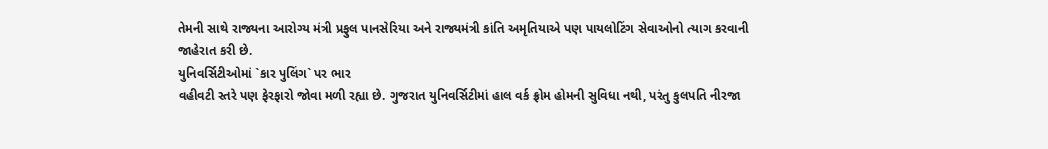તેમની સાથે રાજ્યના આરોગ્ય મંત્રી પ્રફુલ પાનસેરિયા અને રાજ્યમંત્રી કાંતિ અમૃતિયાએ પણ પાયલોટિંગ સેવાઓનો ત્યાગ કરવાની જાહેરાત કરી છે.
યુનિવર્સિટીઓમાં `કાર પુલિંગ` પર ભાર
વહીવટી સ્તરે પણ ફેરફારો જોવા મળી રહ્યા છે. ગુજરાત યુનિવર્સિટીમાં હાલ વર્ક ફ્રોમ હોમની સુવિધા નથી, પરંતુ કુલપતિ નીરજા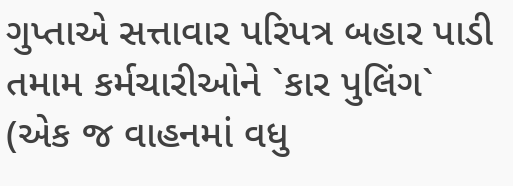ગુપ્તાએ સત્તાવાર પરિપત્ર બહાર પાડી તમામ કર્મચારીઓને `કાર પુલિંગ` (એક જ વાહનમાં વધુ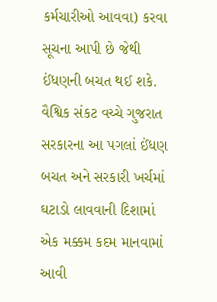કર્મચારીઓ આવવા) કરવા સૂચના આપી છે જેથી ઈંધણની બચત થઈ શકે. વૈશ્વિક સંકટ વચ્ચે ગુજરાત સરકારના આ પગલાં ઈંધણ બચત અને સરકારી ખર્ચમાં ઘટાડો લાવવાની દિશામાં એક મક્કમ કદમ માનવામાં આવી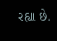રહ્યા છે.